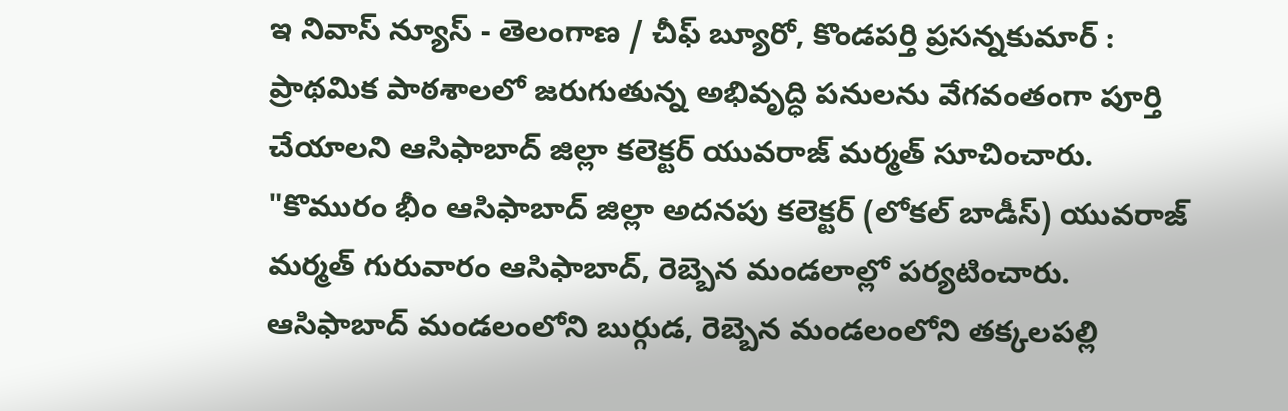ఇ నివాస్ న్యూస్ - తెలంగాణ / చీఫ్ బ్యూరో, కొండపర్తి ప్రసన్నకుమార్ : ప్రాథమిక పాఠశాలలో జరుగుతున్న అభివృద్ధి పనులను వేగవంతంగా పూర్తి చేయాలని ఆసిఫాబాద్ జిల్లా కలెక్టర్ యువరాజ్ మర్మత్ సూచించారు. "కొమురం భీం ఆసిఫాబాద్ జిల్లా అదనపు కలెక్టర్ (లోకల్ బాడీస్) యువరాజ్ మర్మత్ గురువారం ఆసిఫాబాద్, రెబ్బెన మండలాల్లో పర్యటించారు. ఆసిఫాబాద్ మండలంలోని బుర్గుడ, రెబ్బెన మండలంలోని తక్కలపల్లి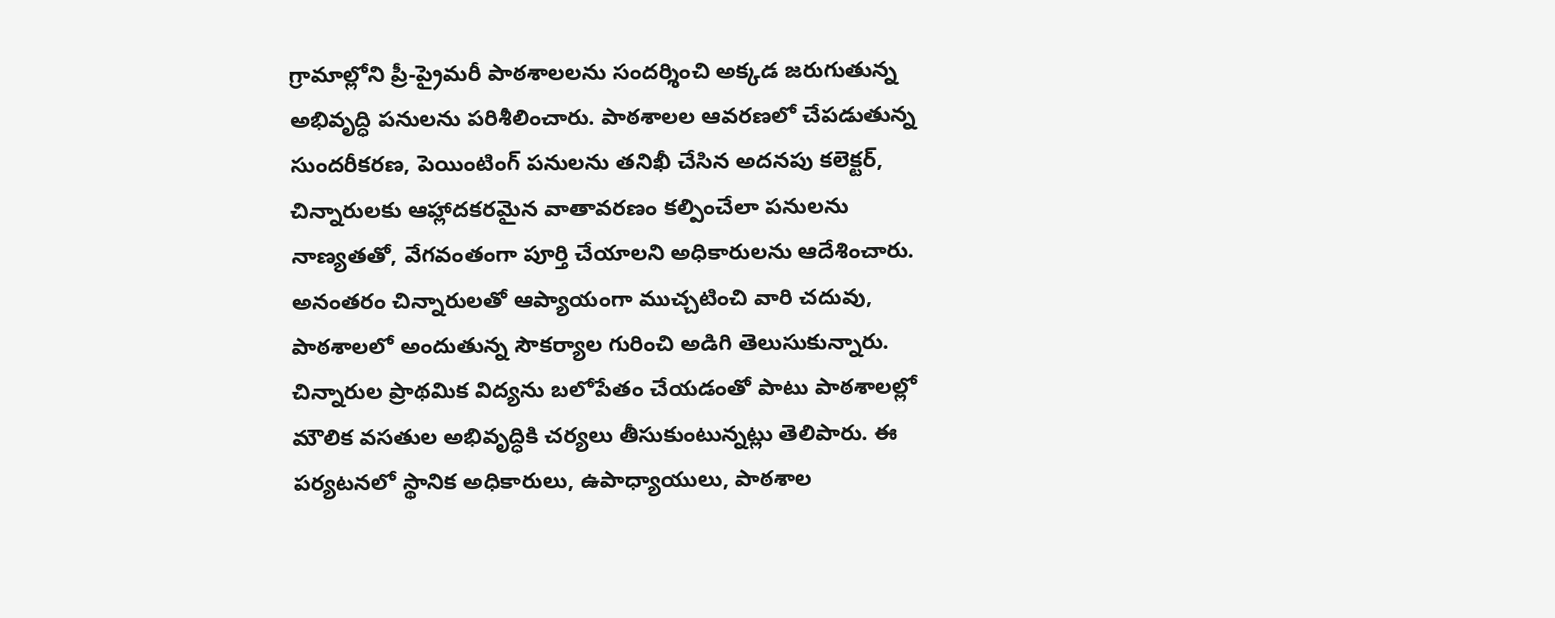గ్రామాల్లోని ప్రీ-ప్రైమరీ పాఠశాలలను సందర్శించి అక్కడ జరుగుతున్న అభివృద్ధి పనులను పరిశీలించారు. పాఠశాలల ఆవరణలో చేపడుతున్న సుందరీకరణ, పెయింటింగ్ పనులను తనిఖీ చేసిన అదనపు కలెక్టర్, చిన్నారులకు ఆహ్లాదకరమైన వాతావరణం కల్పించేలా పనులను నాణ్యతతో, వేగవంతంగా పూర్తి చేయాలని అధికారులను ఆదేశించారు. అనంతరం చిన్నారులతో ఆప్యాయంగా ముచ్చటించి వారి చదువు, పాఠశాలలో అందుతున్న సౌకర్యాల గురించి అడిగి తెలుసుకున్నారు. చిన్నారుల ప్రాథమిక విద్యను బలోపేతం చేయడంతో పాటు పాఠశాలల్లో మౌలిక వసతుల అభివృద్ధికి చర్యలు తీసుకుంటున్నట్లు తెలిపారు. ఈ పర్యటనలో స్థానిక అధికారులు, ఉపాధ్యాయులు, పాఠశాల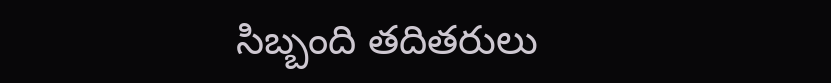సిబ్బంది తదితరులు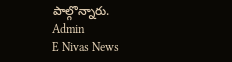పాల్గొన్నారు.
Admin
E Nivas News